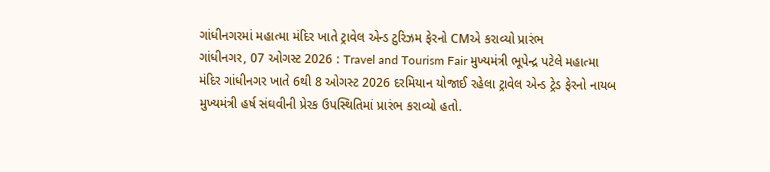ગાંધીનગરમાં મહાત્મા મંદિર ખાતે ટ્રાવેલ એન્ડ ટુરિઝમ ફેરનો CMએ કરાવ્યો પ્રારંભ
ગાંધીનગર, 07 ઓગસ્ટ 2026 : Travel and Tourism Fair મુખ્યમંત્રી ભૂપેન્દ્ર પટેલે મહાત્મા મંદિર ગાંધીનગર ખાતે 6થી 8 ઓગસ્ટ 2026 દરમિયાન યોજાઈ રહેલા ટ્રાવેલ એન્ડ ટ્રેડ ફેરનો નાયબ મુખ્યમંત્રી હર્ષ સંઘવીની પ્રેરક ઉપસ્થિતિમાં પ્રારંભ કરાવ્યો હતો.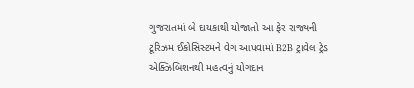ગુજરાતમાં બે દાયકાથી યોજાતો આ ફેર રાજ્યની ટૂરિઝમ ઈકોસિસ્ટમને વેગ આપવામાં B2B ટ્રાવેલ ટ્રેડ એક્ઝિબિશનથી મહત્વનું યોગદાન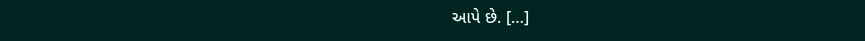આપે છે. […]